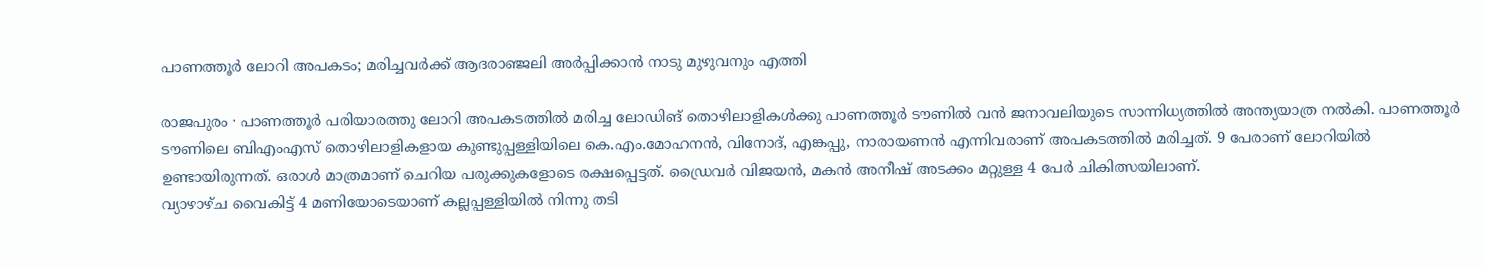പാണത്തൂർ ലോറി അപകടം; മരിച്ചവർക്ക് ആദരാഞ്ജലി അർപ്പിക്കാൻ നാടു മുഴുവനും എത്തി

രാജപുരം ∙ പാണത്തൂർ പരിയാരത്തു ലോറി അപകടത്തിൽ മരിച്ച ലോഡിങ് തൊഴിലാളികൾക്കു പാണത്തൂർ ടൗണിൽ വൻ ജനാവലിയുടെ സാന്നിധ്യത്തിൽ അന്ത്യയാത്ര നൽകി. പാണത്തൂർ ടൗണിലെ ബിഎംഎസ് തൊഴിലാളികളായ കുണ്ടുപ്പള്ളിയിലെ കെ.എം.മോഹനൻ, വിനോദ്, എങ്കപ്പു, നാരായണൻ എന്നിവരാണ് അപകടത്തിൽ മരിച്ചത്. 9 പേരാണ് ലോറിയിൽ ഉണ്ടായിരുന്നത്. ഒരാൾ മാത്രമാണ് ചെറിയ പരുക്കുകളോടെ രക്ഷപ്പെട്ടത്. ഡ്രൈവർ വിജയൻ, മകൻ അനീഷ് അടക്കം മറ്റുള്ള 4 പേർ ചികിത്സയിലാണ്.
വ്യാഴാഴ്ച വൈകിട്ട് 4 മണിയോടെയാണ് കല്ലപ്പള്ളിയിൽ നിന്നു തടി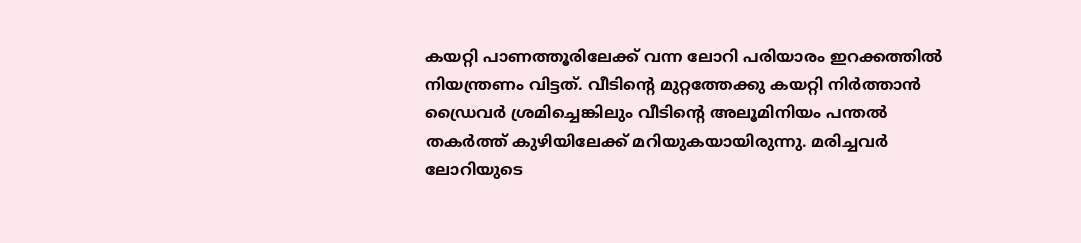കയറ്റി പാണത്തൂരിലേക്ക് വന്ന ലോറി പരിയാരം ഇറക്കത്തിൽ നിയന്ത്രണം വിട്ടത്. വീടിന്റെ മുറ്റത്തേക്കു കയറ്റി നിർത്താൻ ഡ്രൈവർ ശ്രമിച്ചെങ്കിലും വീടിന്റെ അലൂമിനിയം പന്തൽ തകർത്ത് കുഴിയിലേക്ക് മറിയുകയായിരുന്നു. മരിച്ചവർ ലോറിയുടെ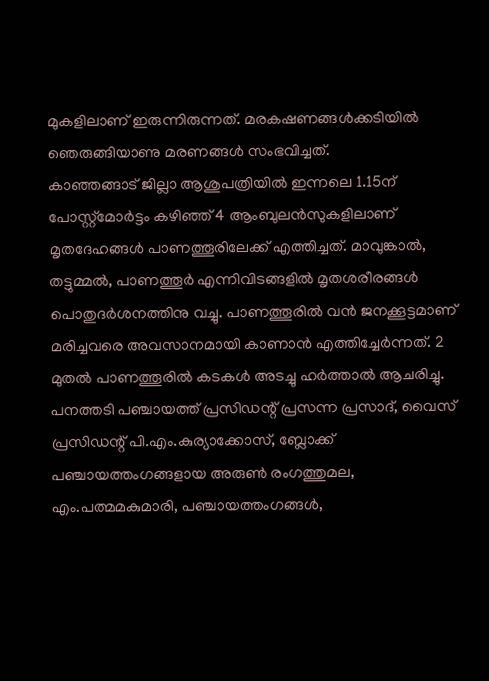മുകളിലാണ് ഇരുന്നിരുന്നത്. മരകഷണങ്ങൾക്കടിയിൽ ഞെരുങ്ങിയാണു മരണങ്ങൾ സംഭവിച്ചത്.
കാഞ്ഞങ്ങാട് ജില്ലാ ആശുപത്രിയിൽ ഇന്നലെ 1.15ന് പോസ്റ്റ്മോർട്ടം കഴിഞ്ഞ് 4 ആംബുലൻസുകളിലാണ് മൃതദേഹങ്ങൾ പാണത്തൂരിലേക്ക് എത്തിച്ചത്. മാവുങ്കാൽ, തട്ടുമ്മൽ, പാണത്തൂർ എന്നിവിടങ്ങളിൽ മൃതശരീരങ്ങൾ പൊതുദർശനത്തിനു വച്ചു. പാണത്തൂരിൽ വൻ ജനക്കൂട്ടമാണ് മരിച്ചവരെ അവസാനമായി കാണാൻ എത്തിച്ചേർന്നത്. 2 മുതൽ പാണത്തൂരിൽ കടകൾ അടച്ചു ഹർത്താൽ ആചരിച്ചു.
പനത്തടി പഞ്ചായത്ത് പ്രസിഡന്റ് പ്രസന്ന പ്രസാദ്, വൈസ് പ്രസിഡന്റ് പി.എം.കുര്യാക്കോസ്, ബ്ലോക്ക് പഞ്ചായത്തംഗങ്ങളായ അരുൺ രംഗത്തുമല, എം.പത്മമകുമാരി, പഞ്ചായത്തംഗങ്ങൾ,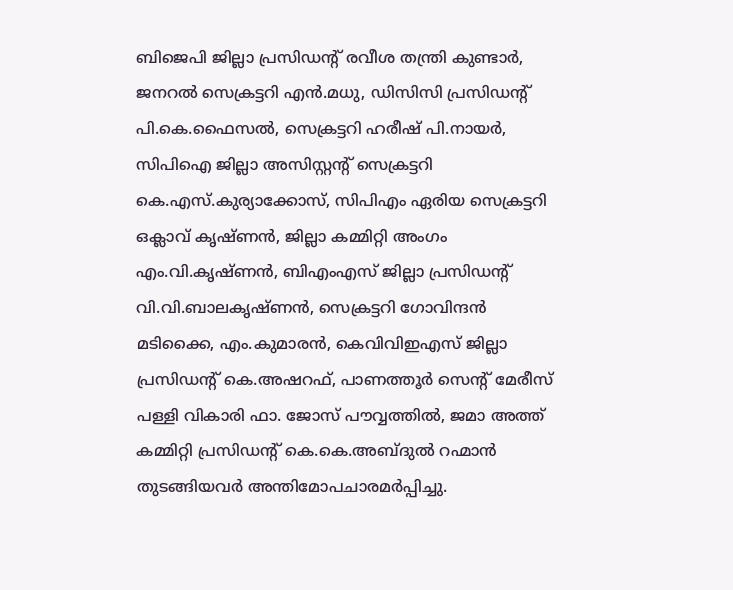ബിജെപി ജില്ലാ പ്രസിഡന്റ് രവീശ തന്ത്രി കുണ്ടാർ, ജനറൽ സെക്രട്ടറി എൻ.മധു, ഡിസിസി പ്രസിഡന്റ് പി.കെ.ഫൈസൽ, സെക്രട്ടറി ഹരീഷ് പി.നായർ, സിപിഐ ജില്ലാ അസിസ്റ്റന്റ് സെക്രട്ടറി കെ.എസ്.കുര്യാക്കോസ്, സിപിഎം ഏരിയ സെക്രട്ടറി ഒക്ലാവ് കൃഷ്ണൻ, ജില്ലാ കമ്മിറ്റി അംഗം എം.വി.കൃഷ്ണൻ, ബിഎംഎസ് ജില്ലാ പ്രസിഡന്റ് വി.വി.ബാലകൃഷ്ണൻ, സെക്രട്ടറി ഗോവിന്ദൻ മടിക്കൈ, എം.കുമാരൻ, കെവിവിഇഎസ് ജില്ലാ പ്രസിഡന്റ് കെ.അഷറഫ്, പാണത്തൂർ സെന്റ് മേരീസ് പള്ളി വികാരി ഫാ. ജോസ് പൗവ്വത്തിൽ, ജമാ അത്ത് കമ്മിറ്റി പ്രസിഡന്റ് കെ.കെ.അബ്ദുൽ റഹ്മാൻ തുടങ്ങിയവർ അന്തിമോപചാരമർപ്പിച്ചു.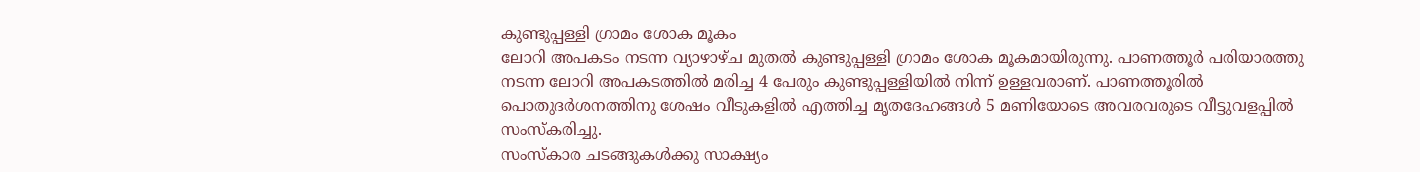കുണ്ടുപ്പള്ളി ഗ്രാമം ശോക മൂകം
ലോറി അപകടം നടന്ന വ്യാഴാഴ്ച മുതൽ കുണ്ടുപ്പള്ളി ഗ്രാമം ശോക മൂകമായിരുന്നു. പാണത്തൂർ പരിയാരത്തു നടന്ന ലോറി അപകടത്തിൽ മരിച്ച 4 പേരും കുണ്ടുപ്പള്ളിയിൽ നിന്ന് ഉള്ളവരാണ്. പാണത്തൂരിൽ പൊതുദർശനത്തിനു ശേഷം വീടുകളിൽ എത്തിച്ച മൃതദേഹങ്ങൾ 5 മണിയോടെ അവരവരുടെ വീട്ടുവളപ്പിൽ സംസ്കരിച്ചു.
സംസ്കാര ചടങ്ങുകൾക്കു സാക്ഷ്യം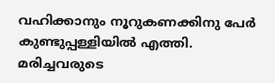വഹിക്കാനും നൂറുകണക്കിനു പേർ കുണ്ടുപ്പള്ളിയിൽ എത്തി. മരിച്ചവരുടെ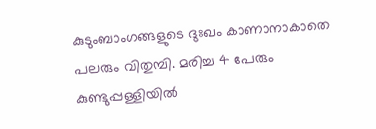കുടുംബാംഗങ്ങളുടെ ദുഃഖം കാണാനാകാതെ പലരും വിതുമ്പി. മരിച്ച 4 പേരും കുണ്ടുപ്പള്ളിയിൽ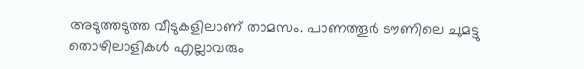അടുത്തടുത്ത വീടുകളിലാണ് താമസം. പാണത്തൂർ ടൗണിലെ ചുമട്ടു തൊഴിലാളികൾ എല്ലാവരും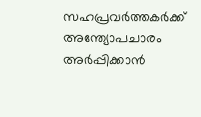സഹപ്രവർത്തകർക്ക് അന്ത്യോപചാരം അർപ്പിക്കാൻ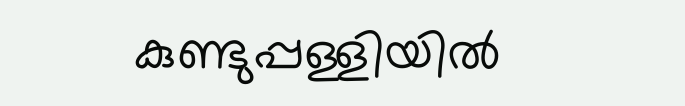കുണ്ടുപ്പള്ളിയിൽ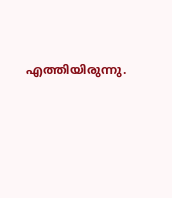എത്തിയിരുന്നു.